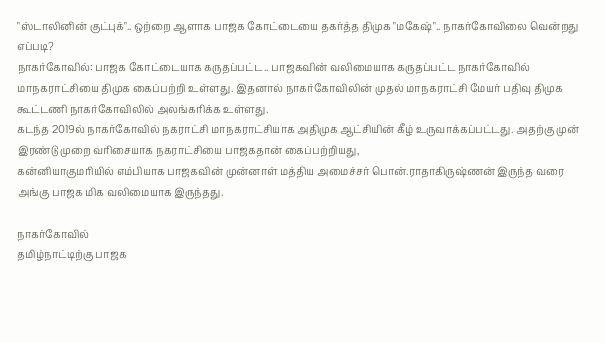"ஸ்டாலினின் குட்புக்".. ஒற்றை ஆளாக பாஜக கோட்டையை தகர்த்த திமுக "மகேஷ்".. நாகர்கோவிலை வென்றது எப்படி?
நாகர்கோவில்: பாஜக கோட்டையாக கருதப்பட்ட.. பாஜகவின் வலிமையாக கருதப்பட்ட நாகர்கோவில் மாநகராட்சியை திமுக கைப்பற்றி உள்ளது. இதனால் நாகர்கோவிலின் முதல் மாநகராட்சி மேயர் பதிவு திமுக கூட்டணி நாகர்கோவிலில் அலங்கரிக்க உள்ளது.
கடந்த 2019ல் நாகர்கோவில் நகராட்சி மாநகராட்சியாக அதிமுக ஆட்சியின் கீழ் உருவாக்கப்பட்டது. அதற்கு முன் இரண்டு முறை வரிசையாக நகராட்சியை பாஜகதான் கைப்பற்றியது,
கன்னியாகுமரியில் எம்பியாக பாஜகவின் முன்னாள் மத்திய அமைச்சர் பொன்.ராதாகிருஷ்ணன் இருந்த வரை அங்கு பாஜக மிக வலிமையாக இருந்தது.

நாகர்கோவில்
தமிழ்நாட்டிற்கு பாஜக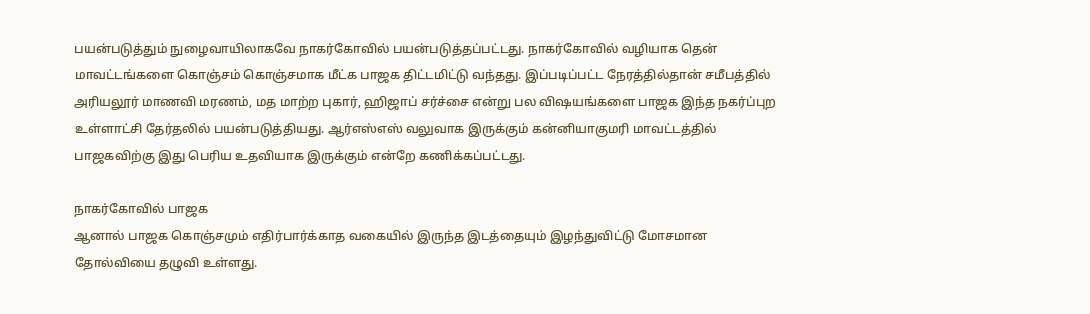பயன்படுத்தும் நுழைவாயிலாகவே நாகர்கோவில் பயன்படுத்தப்பட்டது. நாகர்கோவில் வழியாக தென் மாவட்டங்களை கொஞ்சம் கொஞ்சமாக மீட்க பாஜக திட்டமிட்டு வந்தது. இப்படிப்பட்ட நேரத்தில்தான் சமீபத்தில் அரியலூர் மாணவி மரணம், மத மாற்ற புகார், ஹிஜாப் சர்ச்சை என்று பல விஷயங்களை பாஜக இந்த நகர்ப்புற உள்ளாட்சி தேர்தலில் பயன்படுத்தியது. ஆர்எஸ்எஸ் வலுவாக இருக்கும் கன்னியாகுமரி மாவட்டத்தில் பாஜகவிற்கு இது பெரிய உதவியாக இருக்கும் என்றே கணிக்கப்பட்டது.

நாகர்கோவில் பாஜக
ஆனால் பாஜக கொஞ்சமும் எதிர்பார்க்காத வகையில் இருந்த இடத்தையும் இழந்துவிட்டு மோசமான தோல்வியை தழுவி உள்ளது.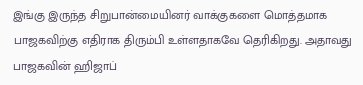இங்கு இருந்த சிறுபான்மையினர் வாக்குகளை மொத்தமாக பாஜகவிற்கு எதிராக திரும்பி உள்ளதாகவே தெரிகிறது. அதாவது பாஜகவின் ஹிஜாப்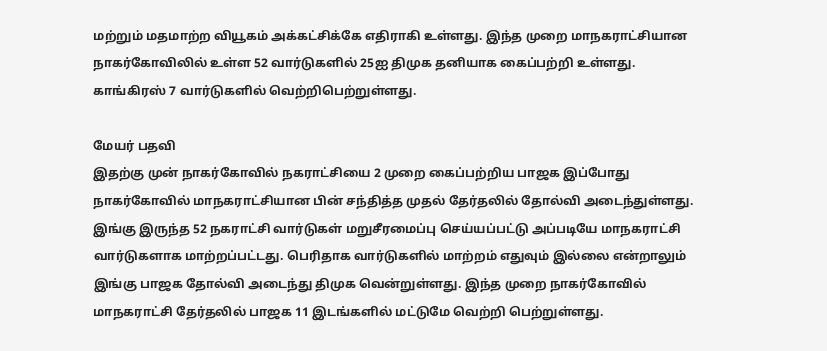மற்றும் மதமாற்ற வியூகம் அக்கட்சிக்கே எதிராகி உள்ளது. இந்த முறை மாநகராட்சியான நாகர்கோவிலில் உள்ள 52 வார்டுகளில் 25ஐ திமுக தனியாக கைப்பற்றி உள்ளது. காங்கிரஸ் 7 வார்டுகளில் வெற்றிபெற்றுள்ளது.

மேயர் பதவி
இதற்கு முன் நாகர்கோவில் நகராட்சியை 2 முறை கைப்பற்றிய பாஜக இப்போது நாகர்கோவில் மாநகராட்சியான பின் சந்தித்த முதல் தேர்தலில் தோல்வி அடைந்துள்ளது. இங்கு இருந்த 52 நகராட்சி வார்டுகள் மறுசீரமைப்பு செய்யப்பட்டு அப்படியே மாநகராட்சி வார்டுகளாக மாற்றப்பட்டது. பெரிதாக வார்டுகளில் மாற்றம் எதுவும் இல்லை என்றாலும் இங்கு பாஜக தோல்வி அடைந்து திமுக வென்றுள்ளது. இந்த முறை நாகர்கோவில் மாநகராட்சி தேர்தலில் பாஜக 11 இடங்களில் மட்டுமே வெற்றி பெற்றுள்ளது.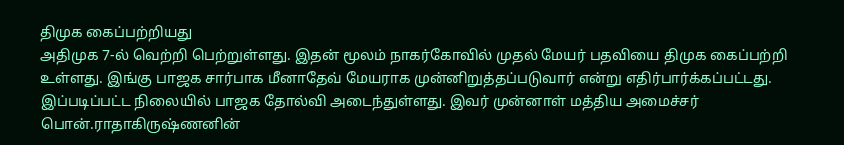திமுக கைப்பற்றியது
அதிமுக 7-ல் வெற்றி பெற்றுள்ளது. இதன் மூலம் நாகர்கோவில் முதல் மேயர் பதவியை திமுக கைப்பற்றி உள்ளது. இங்கு பாஜக சார்பாக மீனாதேவ் மேயராக முன்னிறுத்தப்படுவார் என்று எதிர்பார்க்கப்பட்டது. இப்படிப்பட்ட நிலையில் பாஜக தோல்வி அடைந்துள்ளது. இவர் முன்னாள் மத்திய அமைச்சர் பொன்.ராதாகிருஷ்ணனின்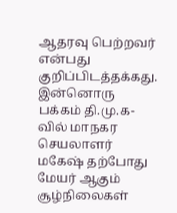ஆதரவு பெற்றவர் என்பது குறிப்பிடத்தக்கது. இன்னொரு பக்கம் தி.மு.க-வில் மாநகர செயலாளர் மகேஷ் தற்போது மேயர் ஆகும் சூழ்நிலைகள்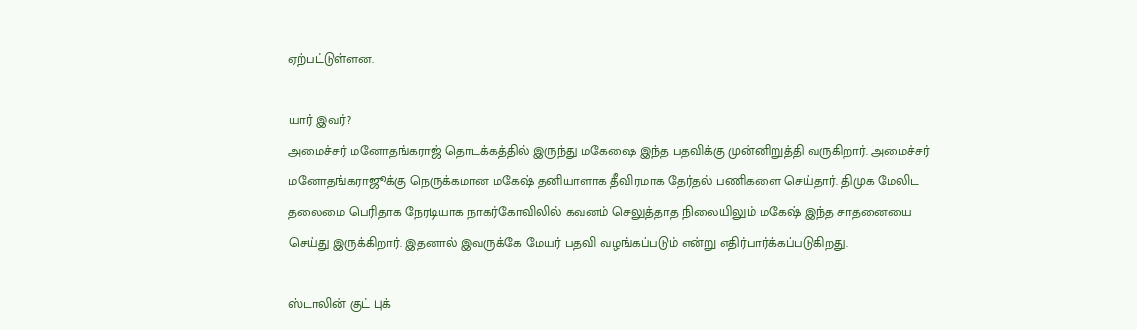ஏற்பட்டுள்ளன.

யார் இவர்?
அமைச்சர் மனோதங்கராஜ் தொடக்கத்தில் இருந்து மகேஷை இந்த பதவிக்கு முன்னிறுத்தி வருகிறார். அமைச்சர் மனோதங்கராஜூக்கு நெருக்கமான மகேஷ் தனியாளாக தீவிரமாக தேர்தல் பணிகளை செய்தார். திமுக மேலிட தலைமை பெரிதாக நேரடியாக நாகர்கோவிலில் கவனம் செலுத்தாத நிலையிலும் மகேஷ் இந்த சாதனையை செய்து இருக்கிறார். இதனால் இவருக்கே மேயர் பதவி வழங்கப்படும் என்று எதிர்பார்க்கப்படுகிறது.

ஸ்டாலின் குட் புக்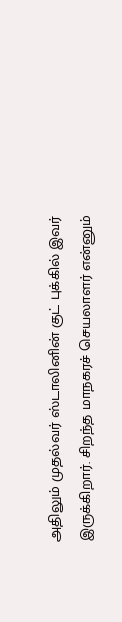அதிலும் முதல்வர் ஸ்டாலினின் குட் புக்கில் இவர் இருக்கிறார். சிறந்த மாநகரச் செயலாளர் என்னும்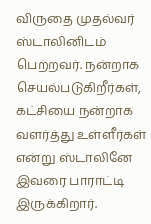விருதை முதல்வர் ஸ்டாலினிடம் பெற்றவர். நன்றாக செயல்படுகிறீர்கள், கட்சியை நன்றாக வளர்த்து உள்ளீர்கள் என்று ஸ்டாலினே இவரை பாராட்டி இருக்கிறார்.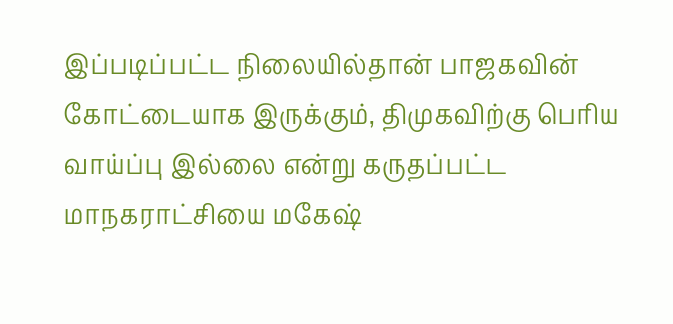இப்படிப்பட்ட நிலையில்தான் பாஜகவின் கோட்டையாக இருக்கும், திமுகவிற்கு பெரிய வாய்ப்பு இல்லை என்று கருதப்பட்ட மாநகராட்சியை மகேஷ்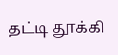தட்டி தூக்கி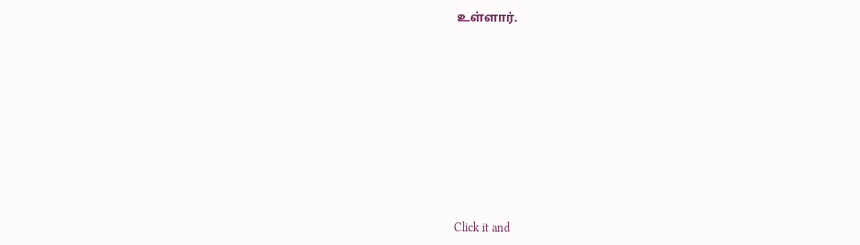உள்ளார்.












Click it and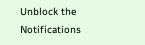Unblock the Notifications